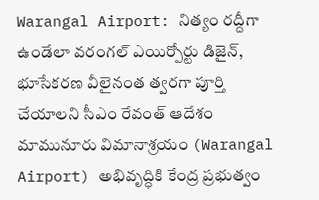Warangal Airport: నిత్యం రద్దీగా ఉండేలా వరంగల్ ఎయిర్పోర్టు డిజైన్, భూసేకరణ వీలైనంత త్వరగా పూర్తి చేయాలని సీఎం రేవంత్ ఆదేశం
మామునూరు విమానాశ్రయం (Warangal Airport) అభివృద్ధికి కేంద్ర ప్రభుత్వం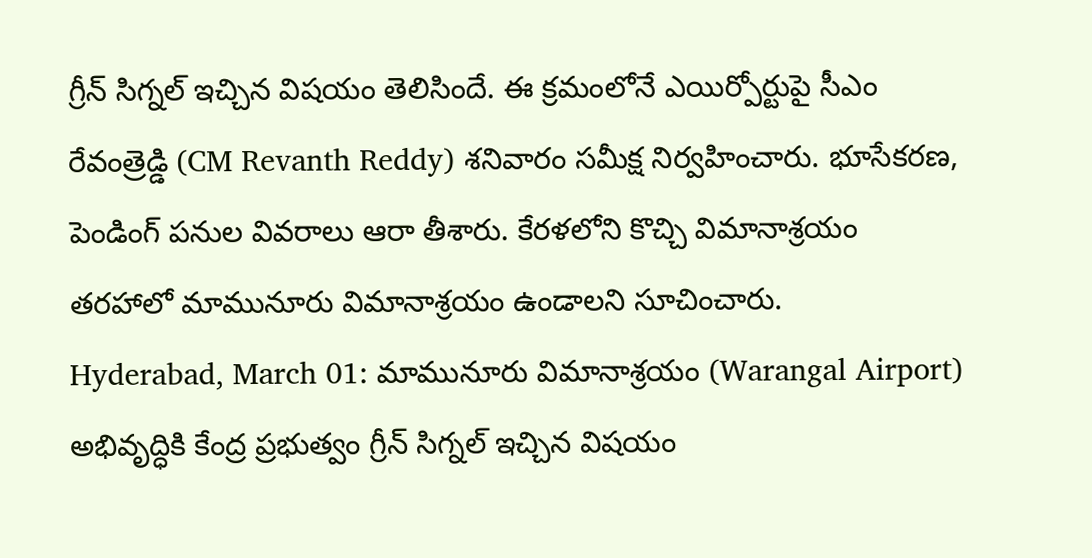గ్రీన్ సిగ్నల్ ఇచ్చిన విషయం తెలిసిందే. ఈ క్రమంలోనే ఎయిర్పోర్టుపై సీఎం రేవంత్రెడ్డి (CM Revanth Reddy) శనివారం సమీక్ష నిర్వహించారు. భూసేకరణ, పెండింగ్ పనుల వివరాలు ఆరా తీశారు. కేరళలోని కొచ్చి విమానాశ్రయం తరహాలో మామునూరు విమానాశ్రయం ఉండాలని సూచించారు.
Hyderabad, March 01: మామునూరు విమానాశ్రయం (Warangal Airport) అభివృద్ధికి కేంద్ర ప్రభుత్వం గ్రీన్ సిగ్నల్ ఇచ్చిన విషయం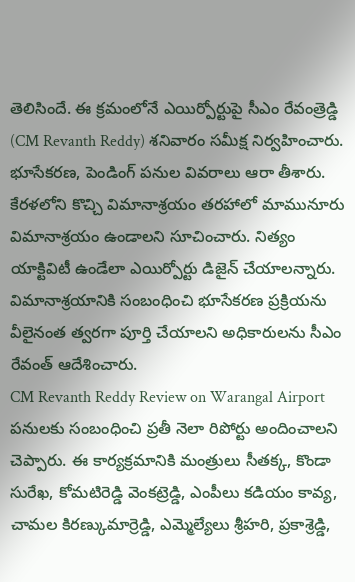తెలిసిందే. ఈ క్రమంలోనే ఎయిర్పోర్టుపై సీఎం రేవంత్రెడ్డి (CM Revanth Reddy) శనివారం సమీక్ష నిర్వహించారు. భూసేకరణ, పెండింగ్ పనుల వివరాలు ఆరా తీశారు. కేరళలోని కొచ్చి విమానాశ్రయం తరహాలో మామునూరు విమానాశ్రయం ఉండాలని సూచించారు. నిత్యం యాక్టివిటీ ఉండేలా ఎయిర్పోర్టు డిజైన్ చేయాలన్నారు. విమానాశ్రయానికి సంబంధించి భూసేకరణ ప్రక్రియను వీలైనంత త్వరగా పూర్తి చేయాలని అధికారులను సీఎం రేవంత్ ఆదేశించారు.
CM Revanth Reddy Review on Warangal Airport
పనులకు సంబంధించి ప్రతీ నెలా రిపోర్టు అందించాలని చెప్పారు. ఈ కార్యక్రమానికి మంత్రులు సీతక్క, కొండా సురేఖ, కోమటిరెడ్డి వెంకట్రెడ్డి, ఎంపీలు కడియం కావ్య, చామల కిరణ్కుమార్రెడ్డి, ఎమ్మెల్యేలు శ్రీహరి, ప్రకాశ్రెడ్డి,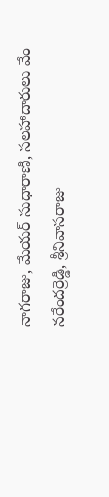నాగరాజు, మేయర్ సుధారాణి, సలహాదారులు వేం నరేందర్రెడ్డి, శ్రీనివాసరాజు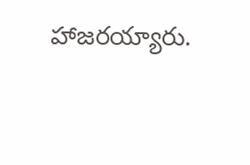హాజరయ్యారు.